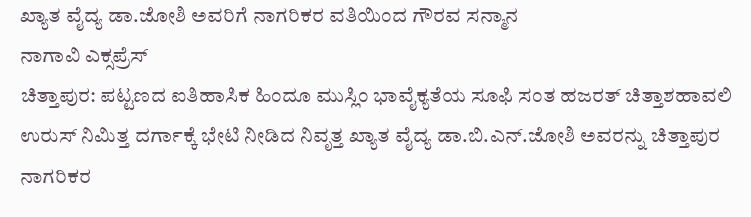ಖ್ಯಾತ ವೈದ್ಯ ಡಾ.ಜೋಶಿ ಅವರಿಗೆ ನಾಗರಿಕರ ವತಿಯಿಂದ ಗೌರವ ಸನ್ಮಾನ
ನಾಗಾವಿ ಎಕ್ಸಪ್ರೆಸ್
ಚಿತ್ತಾಪುರ: ಪಟ್ಟಣದ ಐತಿಹಾಸಿಕ ಹಿಂದೂ ಮುಸ್ಲಿಂ ಭಾವೈಕ್ಯತೆಯ ಸೂಫಿ ಸಂತ ಹಜರತ್ ಚಿತ್ತಾಶಹಾವಲಿ ಉರುಸ್ ನಿಮಿತ್ತ ದರ್ಗಾಕ್ಕೆ ಭೇಟಿ ನೀಡಿದ ನಿವೃತ್ತ ಖ್ಯಾತ ವೈದ್ಯ ಡಾ.ಬಿ.ಎನ್.ಜೋಶಿ ಅವರನ್ನು ಚಿತ್ತಾಪುರ ನಾಗರಿಕರ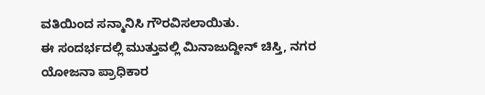ವತಿಯಿಂದ ಸನ್ಮಾನಿಸಿ ಗೌರವಿಸಲಾಯಿತು.
ಈ ಸಂದರ್ಭದಲ್ಲಿ ಮುತ್ತುವಲ್ಲಿ ಮಿನಾಜುದ್ದೀನ್ ಚಿಸ್ತಿ, ನಗರ ಯೋಜನಾ ಪ್ರಾಧಿಕಾರ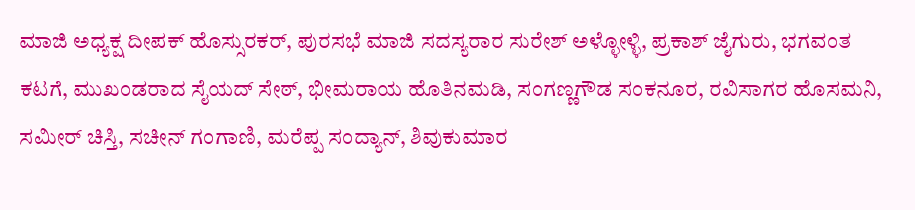ಮಾಜಿ ಅಧ್ಯಕ್ಷ ದೀಪಕ್ ಹೊಸ್ಸುರಕರ್, ಪುರಸಭೆ ಮಾಜಿ ಸದಸ್ಯರಾರ ಸುರೇಶ್ ಅಳ್ಳೋಳ್ಳಿ, ಪ್ರಕಾಶ್ ಜೈಗುರು, ಭಗವಂತ ಕಟಗೆ, ಮುಖಂಡರಾದ ಸೈಯದ್ ಸೇಠ್, ಭೀಮರಾಯ ಹೊತಿನಮಡಿ, ಸಂಗಣ್ಣಗೌಡ ಸಂಕನೂರ, ರವಿಸಾಗರ ಹೊಸಮನಿ, ಸಮೀರ್ ಚಿಸ್ತಿ, ಸಚೀನ್ ಗಂಗಾಣಿ, ಮರೆಪ್ಪ ಸಂದ್ಯಾನ್, ಶಿವುಕುಮಾರ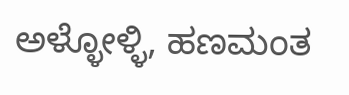ಅಳ್ಳೋಳ್ಳಿ, ಹಣಮಂತ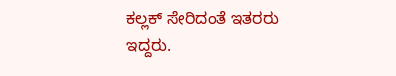ಕಲ್ಲಕ್ ಸೇರಿದಂತೆ ಇತರರು ಇದ್ದರು.